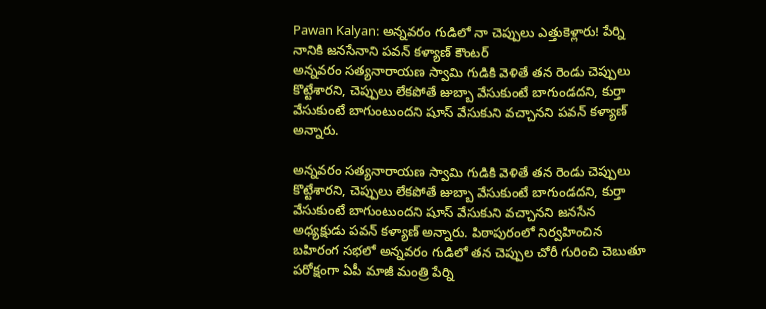Pawan Kalyan: అన్నవరం గుడిలో నా చెప్పులు ఎత్తుకెళ్లారు! పేర్ని నానికి జనసేనాని పవన్ కళ్యాణ్ కౌంటర్
అన్నవరం సత్యనారాయణ స్వామి గుడికి వెళితే తన రెండు చెప్పులు కొట్టేశారని, చెప్పులు లేకపోతే జుబ్బా వేసుకుంటే బాగుండదని, కుర్తా వేసుకుంటే బాగుంటుందని షూస్ వేసుకుని వచ్చానని పవన్ కళ్యాణ్ అన్నారు.

అన్నవరం సత్యనారాయణ స్వామి గుడికి వెళితే తన రెండు చెప్పులు కొట్టేశారని, చెప్పులు లేకపోతే జుబ్బా వేసుకుంటే బాగుండదని, కుర్తా వేసుకుంటే బాగుంటుందని షూస్ వేసుకుని వచ్చానని జనసేన అధ్యక్షుడు పవన్ కళ్యాణ్ అన్నారు. పిఠాపురంలో నిర్వహించిన బహిరంగ సభలో అన్నవరం గుడిలో తన చెప్పుల చోరీ గురించి చెబుతూ పరోక్షంగా ఏపీ మాజీ మంత్రి పేర్ని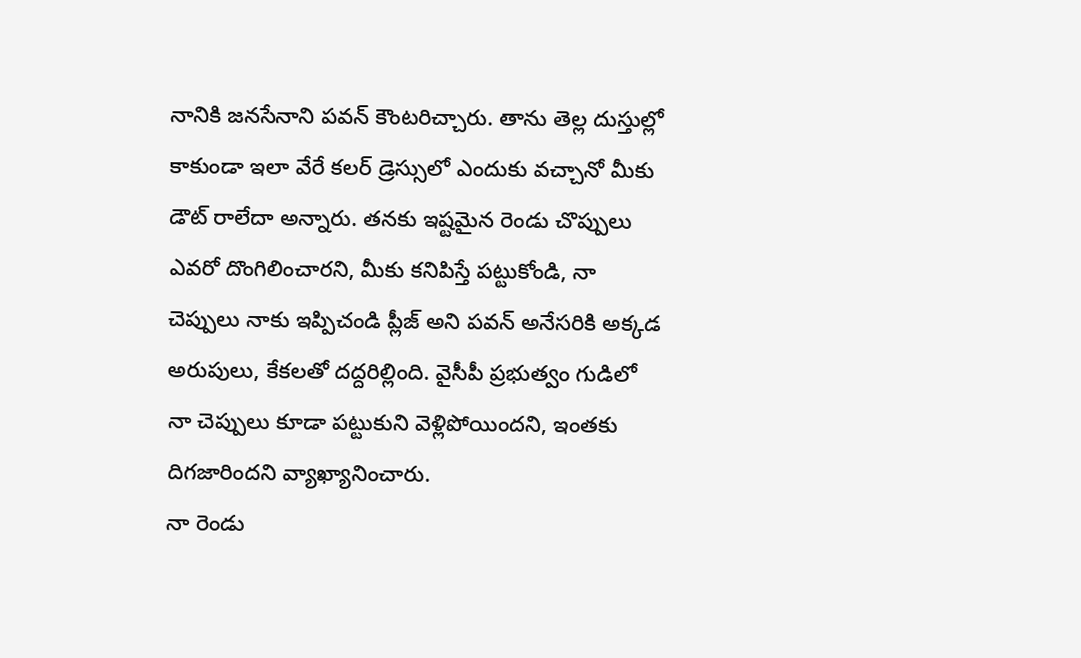నానికి జనసేనాని పవన్ కౌంటరిచ్చారు. తాను తెల్ల దుస్తుల్లో కాకుండా ఇలా వేరే కలర్ డ్రెస్సులో ఎందుకు వచ్చానో మీకు డౌట్ రాలేదా అన్నారు. తనకు ఇష్టమైన రెండు చొప్పులు ఎవరో దొంగిలించారని, మీకు కనిపిస్తే పట్టుకోండి, నా చెప్పులు నాకు ఇప్పిచండి ప్లీజ్ అని పవన్ అనేసరికి అక్కడ అరుపులు, కేకలతో దద్దరిల్లింది. వైసీపీ ప్రభుత్వం గుడిలో నా చెప్పులు కూడా పట్టుకుని వెళ్లిపోయిందని, ఇంతకు దిగజారిందని వ్యాఖ్యానించారు.
నా రెండు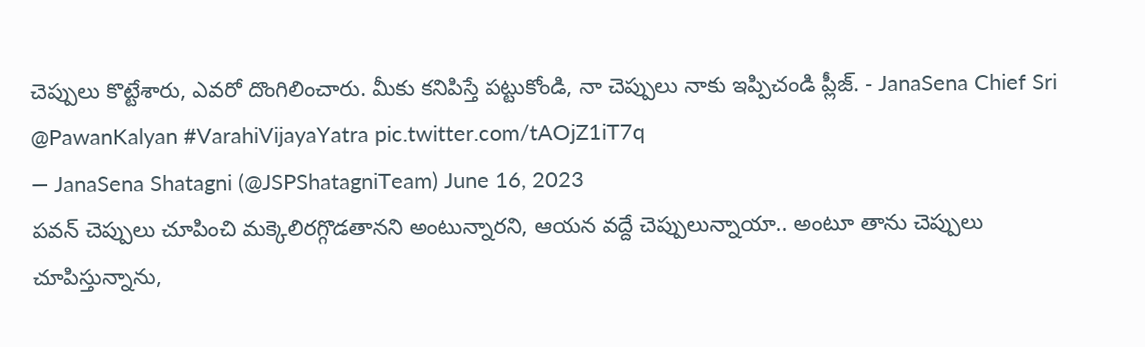చెప్పులు కొట్టేశారు, ఎవరో దొంగిలించారు. మీకు కనిపిస్తే పట్టుకోండి, నా చెప్పులు నాకు ఇప్పిచండి ప్లీజ్. - JanaSena Chief Sri @PawanKalyan #VarahiVijayaYatra pic.twitter.com/tAOjZ1iT7q
— JanaSena Shatagni (@JSPShatagniTeam) June 16, 2023
పవన్ చెప్పులు చూపించి మక్కెలిరగ్గొడతానని అంటున్నారని, ఆయన వద్దే చెప్పులున్నాయా.. అంటూ తాను చెప్పులు చూపిస్తున్నాను,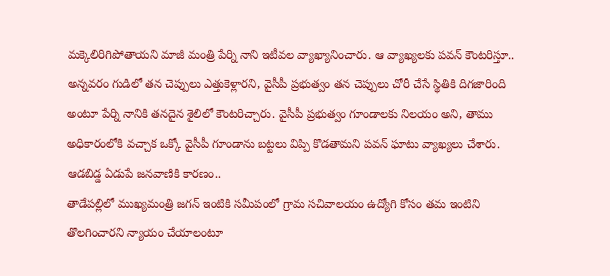మక్కెలిరిగిపోతాయని మాజీ మంత్రి పేర్ని నాని ఇటీవల వ్యాఖ్యానించారు. ఆ వ్యాఖ్యలకు పవన్ కౌంటరిస్తూ.. అన్నవరం గుడిలో తన చెప్పులు ఎత్తుకెళ్లారని, వైసీపీ ప్రభుత్వం తన చెప్పులు చోరీ చేసే స్థితికి దిగజారింది అంటూ పేర్ని నానికి తనదైన శైలిలో కౌంటరిచ్చారు. వైసీపీ ప్రభుత్వం గూండాలకు నిలయం అని, తాము అధికారంలోకి వచ్చాక ఒక్కో వైసీపీ గూండాను బట్టలు విప్పి కొడతామని పవన్ ఘాటు వ్యాఖ్యలు చేశారు.
ఆడబిడ్డ ఏడుపే జనవాణికి కారణం..
తాడేపల్లిలో ముఖ్యమంత్రి జగన్ ఇంటికి సమీపంలో గ్రామ సచివాలయం ఉద్యోగి కోసం తమ ఇంటిని తొలగించారని న్యాయం చేయాలంటూ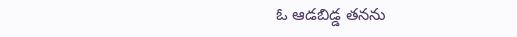ఓ ఆడబిడ్డ తనను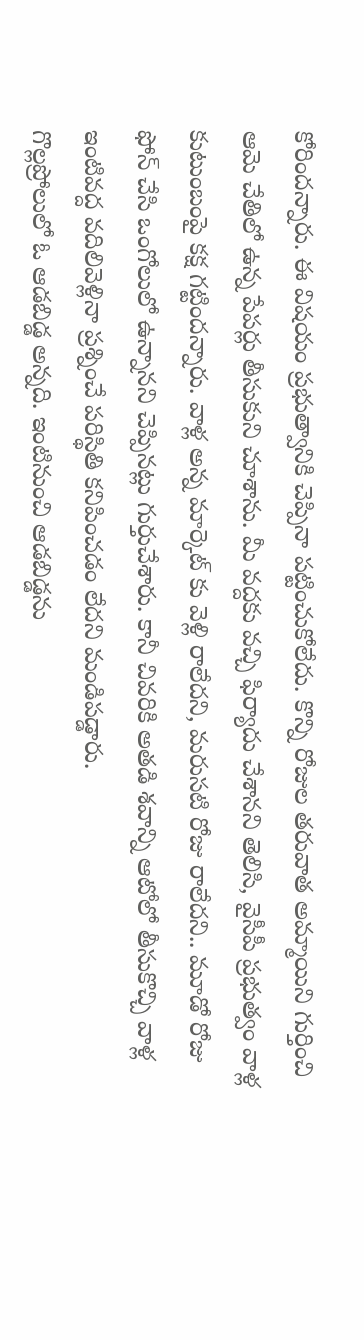కోరిందన్నారు. ఈ విషయం ప్రభుత్వానికి చెప్పినా పట్టించుకోలేదు. కొన్ని రోజుల తరువాత అమ్మాయిని గుర్తించి ఆమె చేతిలో ఉన్న పేపర్లు తీసుకుని చూశాను. మీ వద్దకు వచ్చి ఫిర్యాదు చేశానని తెలిసి, వైసీపీ ప్రభుత్వం వాళ్ల కుటుంబంపై కక్ష గట్టిందన్నారు. వాళ్ల అన్న మార్కెట్ కు వెళ్లి రాలేదని, మరుసటి రోజు రాలేదని.. మూడో రోజు ఫోన్ చేసి ఒంగోలులో ఉన్నానని చెప్పినట్లు గుర్తుచేశారు. కానీ చివరికి అతడి శవాన్ని ఆటోలో తీసుకొచ్చి వాళ్ల ఇంటివద్ద వదిలివెళ్లినా ప్రశ్నించే పరిస్థితి కనిపించడం లేదని మండిపడ్డారు.
గొల్లప్రోలులో ఓ ఆడబిడ్డ అన్నది. ఇంటినుంచి ఆడబిడ్డను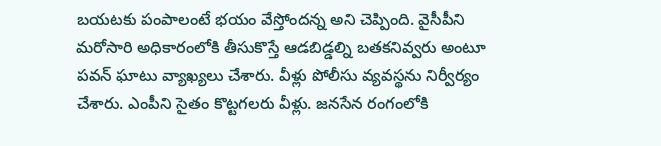బయటకు పంపాలంటే భయం వేస్తోందన్న అని చెప్పింది. వైసీపీని మరోసారి అధికారంలోకి తీసుకొస్తే ఆడబిడ్డల్ని బతకనివ్వరు అంటూ పవన్ ఘాటు వ్యాఖ్యలు చేశారు. వీళ్లు పోలీసు వ్యవస్థను నిర్వీర్యం చేశారు. ఎంపీని సైతం కొట్టగలరు వీళ్లు. జనసేన రంగంలోకి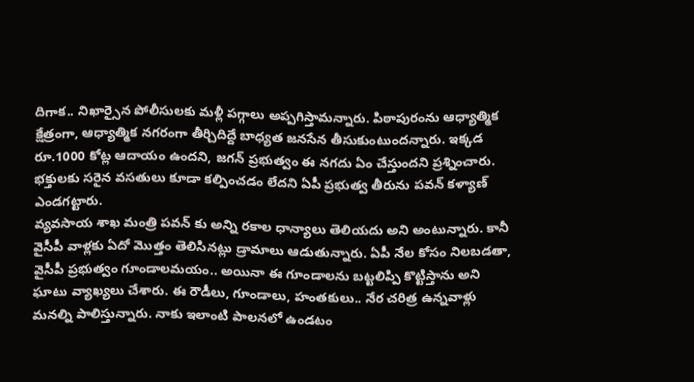దిగాక.. నిఖార్సైన పోలీసులకు మళ్లీ పగ్గాలు అప్పగిస్తామన్నారు. పిఠాపురంను ఆధ్యాత్మిక క్షేత్రంగా, ఆధ్యాత్మిక నగరంగా తీర్చిదిద్దే బాధ్యత జనసేన తీసుకుంటుందన్నారు. ఇక్కడ రూ.1000 కోట్ల ఆదాయం ఉందని, జగన్ ప్రభుత్వం ఈ నగదు ఏం చేస్తుందని ప్రశ్నించారు. భక్తులకు సరైన వసతులు కూడా కల్పించడం లేదని ఏపీ ప్రభుత్వ తీరును పవన్ కళ్యాణ్ ఎండగట్టారు.
వ్యవసాయ శాఖ మంత్రి పవన్ కు అన్ని రకాల ధాన్యాలు తెలియదు అని అంటున్నారు. కానీ వైసీపీ వాళ్లకు ఏదో మొత్తం తెలిసినట్లు డ్రామాలు ఆడుతున్నారు. ఏపీ నేల కోసం నిలబడతా, వైసీపీ ప్రభుత్వం గూండాలమయం.. అయినా ఈ గూండాలను బట్టలిప్పి కొట్టిస్తాను అని ఘాటు వ్యాఖ్యలు చేశారు. ఈ రౌడీలు, గూండాలు, హంతకులు.. నేర చరిత్ర ఉన్నవాళ్లు మనల్ని పాలిస్తున్నారు. నాకు ఇలాంటి పాలనలో ఉండటం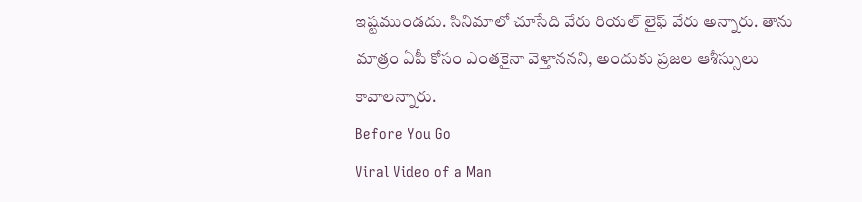ఇష్టముండదు. సినిమాలో చూసేది వేరు రియల్ లైఫ్ వేరు అన్నారు. తాను మాత్రం ఏపీ కోసం ఎంతకైనా వెళ్తాననని, అందుకు ప్రజల ఆశీస్సులు కావాలన్నారు.
Before You Go
Viral Video of a Man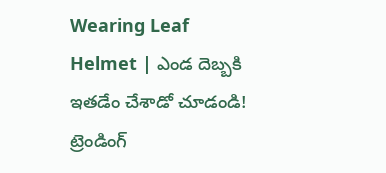Wearing Leaf Helmet | ఎండ దెబ్బకి ఇతడేం చేశాడో చూడండి!
ట్రెండింగ్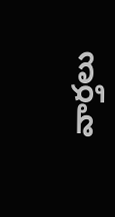వార్తలు